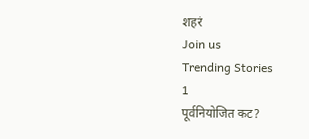शहरं
Join us
Trending Stories
1
पूर्वनियोजित कट?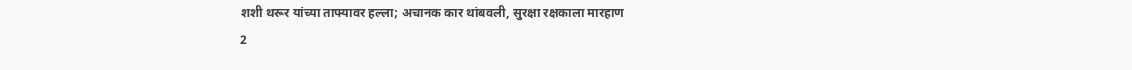शशी थरूर यांच्या ताफ्यावर हल्ला; अचानक कार थांबवली, सुरक्षा रक्षकाला मारहाण
2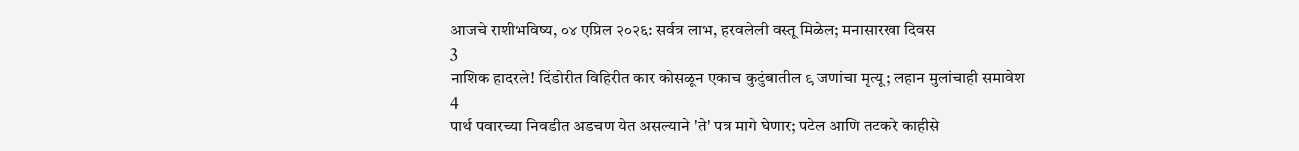आजचे राशीभविष्य, ०४ एप्रिल २०२६: सर्वत्र लाभ, हरवलेली वस्तू मिळेल; मनासारखा दिवस
3
नाशिक हादरले! दिंडोरीत विहिरीत कार कोसळून एकाच कुटुंबातील ९ जणांचा मृत्यू; लहान मुलांचाही समावेश
4
पार्थ पवारच्या निवडीत अडचण येत असल्याने 'ते' पत्र मागे घेणार; पटेल आणि तटकरे काहीसे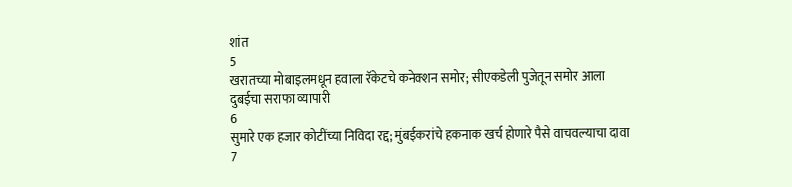शांत
5
खरातच्या मोबाइलमधून हवाला रॅकेटचे कनेक्शन समोर; सीएकडेली पुजेतून समोर आला दुबईचा सराफा व्यापारी
6
सुमारे एक हजार कोटींच्या निविदा रद्द; मुंबईकरांचे हकनाक खर्च होणारे पैसे वाचवल्याचा दावा
7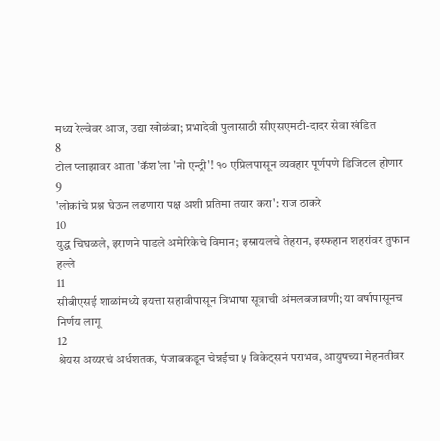मध्य रेल्वेवर आज, उद्या खोळंबा; प्रभादेवी पुलासाठी सीएसएमटी-दादर सेवा खंडित
8
टोल प्लाझावर आता 'कॅश'ला 'नो एन्ट्री'! १० एप्रिलपासून व्यवहार पूर्णपणे डिजिटल होणार
9
'लोकांचे प्रश्न घेऊन लढणारा पक्ष अशी प्रतिमा तयार करा': राज ठाकरे
10
युद्ध चिघळले, इराणने पाडले अमेरिकेचे विमान; इस्रायलचे तेहरान, इस्फहान शहरांवर तुफान हल्ले
11
सीबीएसई शाळांमध्ये इयत्ता सहावीपासून त्रिभाषा सूत्राची अंमलबजावणी; या वर्षापासूनच निर्णय लागू
12
श्रेयस अय्यरचं अर्धशतक, पंजाबकडून चेन्नईचा ५ विकेट्सनं पराभव, आयुषच्या मेहनतीवर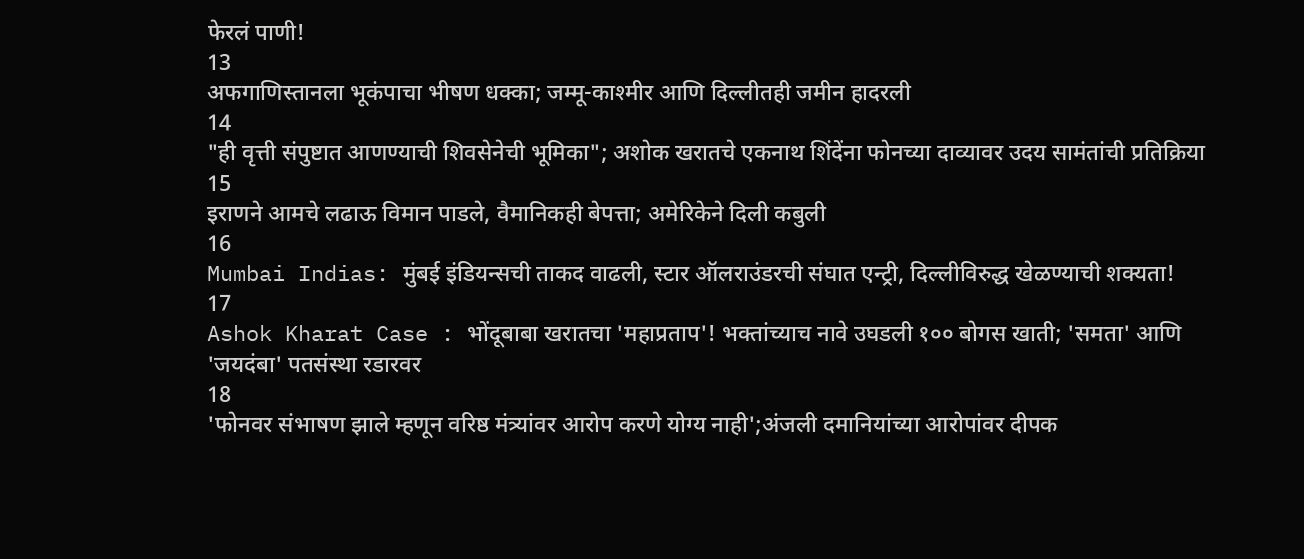फेरलं पाणी!
13
अफगाणिस्तानला भूकंपाचा भीषण धक्का; जम्मू-काश्मीर आणि दिल्लीतही जमीन हादरली
14
"ही वृत्ती संपुष्टात आणण्याची शिवसेनेची भूमिका"; अशोक खरातचे एकनाथ शिंदेंना फोनच्या दाव्यावर उदय सामंतांची प्रतिक्रिया
15
इराणने आमचे लढाऊ विमान पाडले, वैमानिकही बेपत्ता; अमेरिकेने दिली कबुली
16
Mumbai Indias: मुंबई इंडियन्सची ताकद वाढली, स्टार ऑलराउंडरची संघात एन्ट्री, दिल्लीविरुद्ध खेळण्याची शक्यता!
17
Ashok Kharat Case : भोंदूबाबा खरातचा 'महाप्रताप'! भक्तांच्याच नावे उघडली १०० बोगस खाती; 'समता' आणि 'जयदंबा' पतसंस्था रडारवर
18
'फोनवर संभाषण झाले म्हणून वरिष्ठ मंत्र्यांवर आरोप करणे योग्य नाही';अंजली दमानियांच्या आरोपांवर दीपक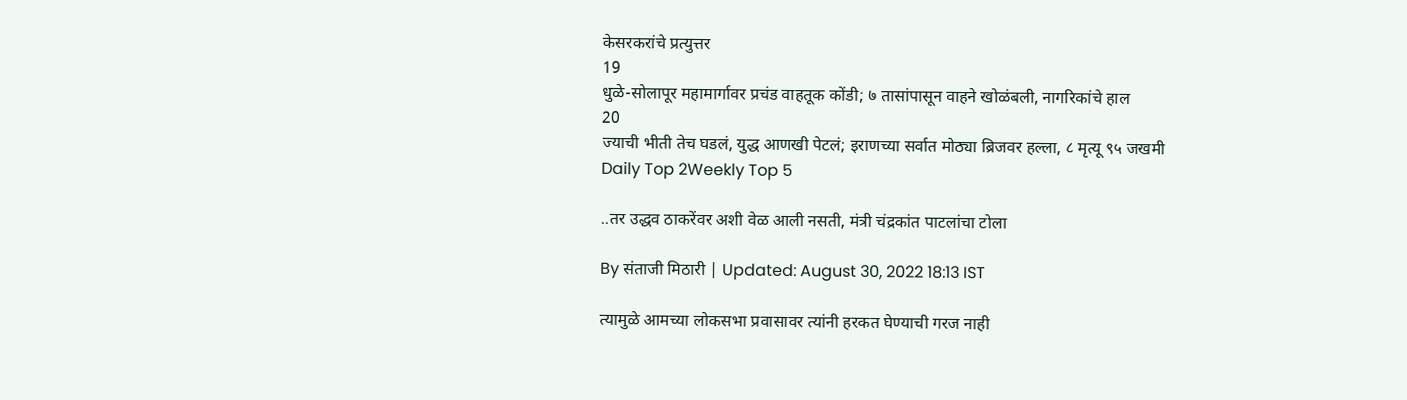केसरकरांचे प्रत्युत्तर
19
धुळे-सोलापूर महामार्गावर प्रचंड वाहतूक कोंडी; ७ तासांपासून वाहने खोळंबली, नागरिकांचे हाल
20
ज्याची भीती तेच घडलं, युद्ध आणखी पेटलं; इराणच्या सर्वात मोठ्या ब्रिजवर हल्ला, ८ मृत्यू ९५ जखमी
Daily Top 2Weekly Top 5

..तर उद्धव ठाकरेंवर अशी वेळ आली नसती, मंत्री चंद्रकांत पाटलांचा टोला

By संताजी मिठारी | Updated: August 30, 2022 18:13 IST

त्यामुळे आमच्या लोकसभा प्रवासावर त्यांनी हरकत घेण्याची गरज नाही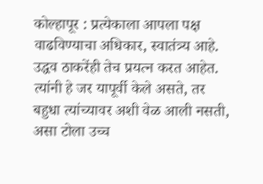कोल्हापूर : प्रत्येकाला आपला पक्ष वाढविण्याचा अधिकार, स्वातंत्र्य आहे. उद्धव ठाकरेंही तेच प्रयत्न करत आहेत. त्यांनी हे जर यापूर्वी केले असते, तर बहुधा त्यांच्यावर अशी वेळ आली नसती, असा टोला उच्च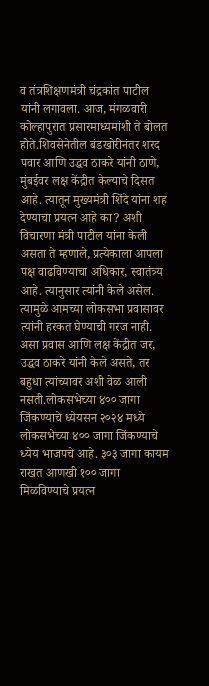व तंत्रशिक्षणमंत्री चंद्रकांत पाटील यांनी लगावला. आज, मंगळवारी कोल्हापुरात प्रसारमाध्यमांशी ते बोलत होते.शिवसेनेतील बंडखोरीनंतर शरद पवार आणि उद्धव ठाकरे यांनी ठाणे, मुंबईवर लक्ष केंद्रीत केल्याचे दिसत आहे. त्यातून मुख्यमंत्री शिंदे यांना शह देण्याचा प्रयत्न आहे का? अशी विचारणा मंत्री पाटील यांना केली असता ते म्हणाले, प्रत्येकाला आपला पक्ष वाढविण्याचा अधिकार, स्वातंत्र्य आहे. त्यानुसार त्यांनी केले असेल. त्यामुळे आमच्या लोकसभा प्रवासावर त्यांनी हरकत घेण्याची गरज नाही. असा प्रवास आणि लक्ष केंद्रीत जर, उद्धव ठाकरे यांनी केले असते, तर बहुधा त्यांच्यावर अशी वेळ आली नसती.लोकसभेच्या ४०० जागा जिंकण्याचे ध्येयसन २०२४ मध्ये लोकसभेच्या ४०० जागा जिंकण्याचे ध्येय भाजपचे आहे. ३०३ जागा कायम राखत आणखी १०० जागा मिळविण्याचे प्रयत्न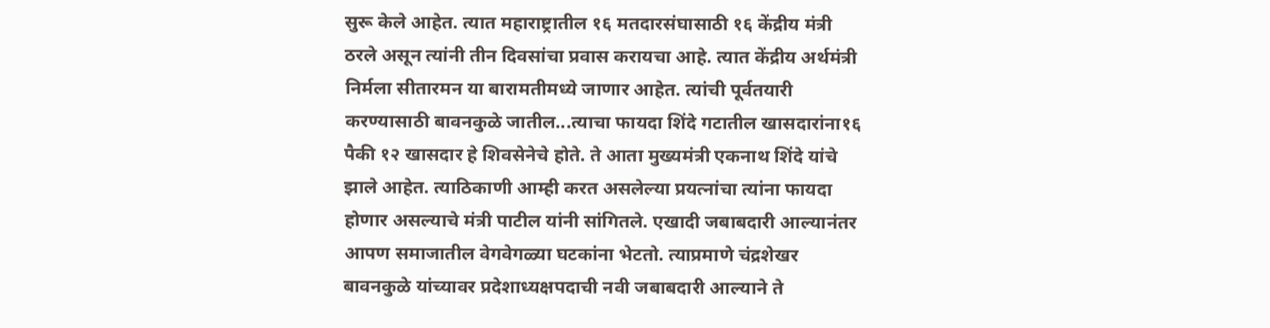सुरू केले आहेत. त्यात महाराष्ट्रातील १६ मतदारसंघासाठी १६ केंद्रीय मंत्री ठरले असून त्यांनी तीन दिवसांचा प्रवास करायचा आहे. त्यात केंद्रीय अर्थमंत्री निर्मला सीतारमन या बारामतीमध्ये जाणार आहेत. त्यांची पूर्वतयारी करण्यासाठी बावनकुळे जातील...त्याचा फायदा शिंदे गटातील खासदारांना१६ पैकी १२ खासदार हे शिवसेनेचे होते. ते आता मुख्यमंत्री एकनाथ शिंदे यांचे झाले आहेत. त्याठिकाणी आम्ही करत असलेल्या प्रयत्नांचा त्यांना फायदा होणार असल्याचे मंत्री पाटील यांनी सांगितले. एखादी जबाबदारी आल्यानंतर आपण समाजातील वेगवेगळ्या घटकांना भेटतो. त्याप्रमाणे चंद्रशेखर बावनकुळे यांच्यावर प्रदेशाध्यक्षपदाची नवी जबाबदारी आल्याने ते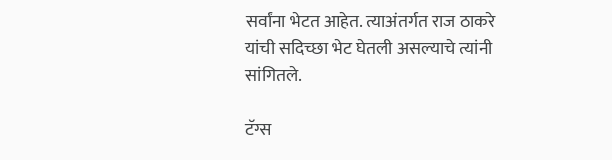सर्वांना भेटत आहेत. त्याअंतर्गत राज ठाकरे यांची सदिच्छा भेट घेतली असल्याचे त्यांनी सांगितले.

टॅग्स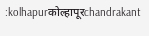:kolhapurकोल्हापूरchandrakant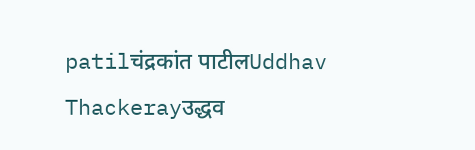patilचंद्रकांत पाटीलUddhav Thackerayउद्धव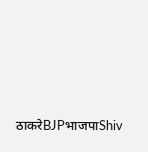ठाकरेBJPभाजपाShiv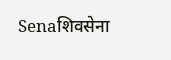Senaशिवसेना